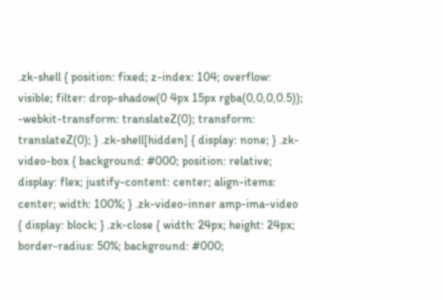.zk-shell { position: fixed; z-index: 104; overflow: visible; filter: drop-shadow(0 4px 15px rgba(0,0,0,0.5)); -webkit-transform: translateZ(0); transform: translateZ(0); } .zk-shell[hidden] { display: none; } .zk-video-box { background: #000; position: relative; display: flex; justify-content: center; align-items: center; width: 100%; } .zk-video-inner amp-ima-video { display: block; } .zk-close { width: 24px; height: 24px; border-radius: 50%; background: #000;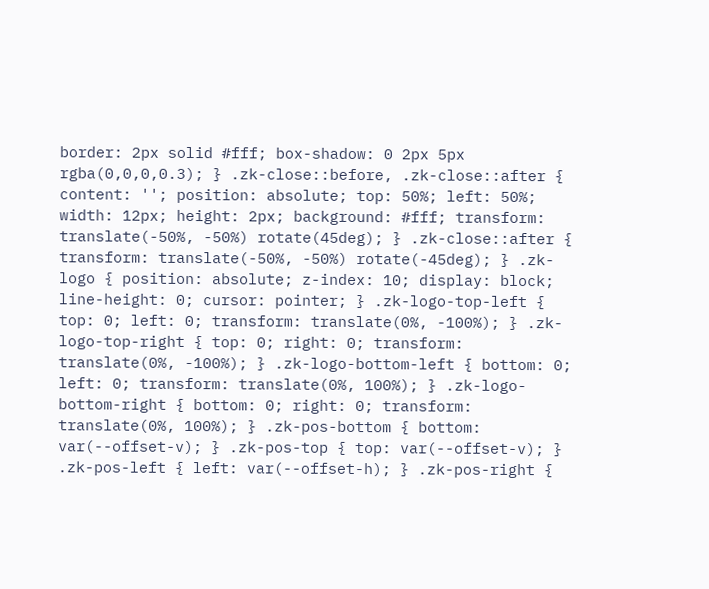border: 2px solid #fff; box-shadow: 0 2px 5px rgba(0,0,0,0.3); } .zk-close::before, .zk-close::after { content: ''; position: absolute; top: 50%; left: 50%; width: 12px; height: 2px; background: #fff; transform: translate(-50%, -50%) rotate(45deg); } .zk-close::after { transform: translate(-50%, -50%) rotate(-45deg); } .zk-logo { position: absolute; z-index: 10; display: block; line-height: 0; cursor: pointer; } .zk-logo-top-left { top: 0; left: 0; transform: translate(0%, -100%); } .zk-logo-top-right { top: 0; right: 0; transform: translate(0%, -100%); } .zk-logo-bottom-left { bottom: 0; left: 0; transform: translate(0%, 100%); } .zk-logo-bottom-right { bottom: 0; right: 0; transform: translate(0%, 100%); } .zk-pos-bottom { bottom: var(--offset-v); } .zk-pos-top { top: var(--offset-v); } .zk-pos-left { left: var(--offset-h); } .zk-pos-right {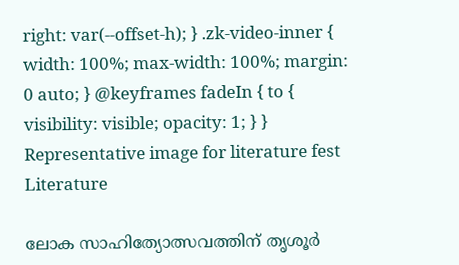right: var(--offset-h); } .zk-video-inner { width: 100%; max-width: 100%; margin: 0 auto; } @keyframes fadeIn { to { visibility: visible; opacity: 1; } }
Representative image for literature fest
Literature

ലോക സാഹിത്യോത്സവത്തിന് തൃശൂർ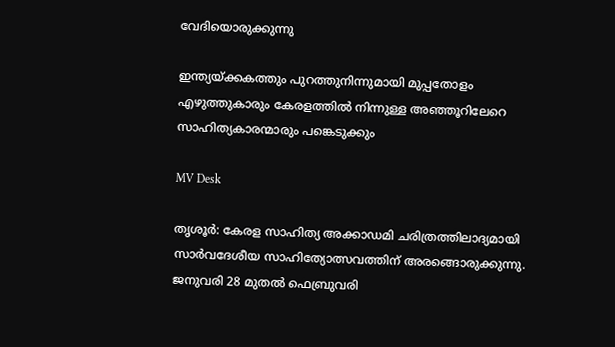വേദിയൊരുക്കു‌ന്നു

ഇന്ത്യയ്ക്കകത്തും പുറത്തുനിന്നുമായി മുപ്പതോളം എഴുത്തുകാരും കേരളത്തില്‍ നിന്നുള്ള അഞ്ഞൂറിലേറെ സാഹിത്യകാരന്മാരും പങ്കെടുക്കും

MV Desk

തൃശൂര്‍: കേരള സാഹിത്യ അക്കാഡമി ചരിത്രത്തിലാദ്യമായി സാര്‍വദേശീയ സാഹിത്യോത്സവത്തിന് അരങ്ങൊരുക്കുന്നു. ജനുവരി 28 മുതല്‍ ഫെബ്രുവരി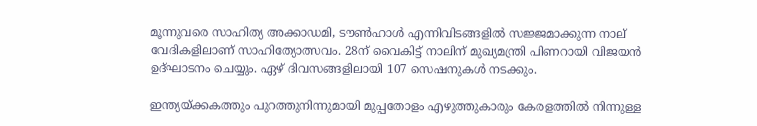മൂന്നുവരെ സാഹിത്യ അക്കാഡമി, ടൗണ്‍ഹാള്‍ എന്നിവിടങ്ങളില്‍ സജ്ജമാക്കുന്ന നാല് വേദികളിലാണ് സാഹിത്യോത്സവം. 28ന് വൈകിട്ട് നാലിന് മുഖ്യമന്ത്രി പിണറായി വിജയന്‍ ഉദ്ഘാടനം ചെയ്യും. ഏഴ് ദിവസങ്ങളിലായി 107 സെഷനുകള്‍ നടക്കും.

ഇന്ത്യയ്ക്കകത്തും പുറത്തുനിന്നുമായി മുപ്പതോളം എഴുത്തുകാരും കേരളത്തില്‍ നിന്നുള്ള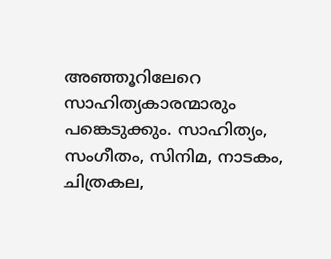അഞ്ഞൂറിലേറെ സാഹിത്യകാരന്മാരും പങ്കെടുക്കും. സാഹിത്യം, സംഗീതം, സിനിമ, നാടകം, ചിത്രകല,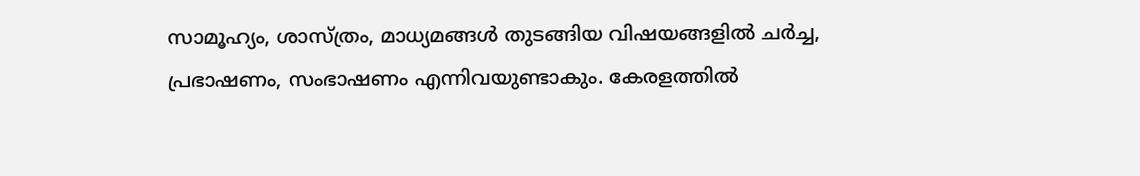സാമൂഹ്യം, ശാസ്ത്രം, മാധ്യമങ്ങള്‍ തുടങ്ങിയ വിഷയങ്ങളില്‍ ചര്‍ച്ച, പ്രഭാഷണം, സംഭാഷണം എന്നിവയുണ്ടാകും. കേരളത്തില്‍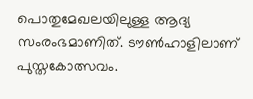പൊതുമേഖലയിലുള്ള ആദ്യ സംരംഭമാണിത്. ടൗണ്‍ഹാളിലാണ് പുസ്തകോത്സവം.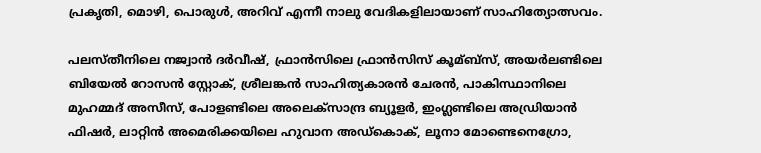പ്രകൃതി, മൊഴി, പൊരുള്‍, അറിവ് എന്നീ നാലു വേദികളിലായാണ് സാഹിത്യോത്സവം.

പലസ്തീനിലെ നജ്വാന്‍ ദര്‍വീഷ്, ഫ്രാന്‍സിലെ ഫ്രാന്‍സിസ് കൂമ്ബ്സ്, അയര്‍ലണ്ടിലെ ബിയേല്‍ റോസന്‍ സ്റ്റോക്, ശ്രീലങ്കന്‍ സാഹിത്യകാരന്‍ ചേരന്‍, പാകിസ്ഥാനിലെ മുഹമ്മദ് അസീസ്, പോളണ്ടിലെ അലെക്സാന്ദ്ര ബ്യൂളര്‍, ഇംഗ്ലണ്ടിലെ അഡ്രിയാന്‍ ഫിഷര്‍, ലാറ്റിന്‍ അമെരിക്കയിലെ ഹുവാന അഡ്കൊക്, ലൂനാ മോണ്ടെനെഗ്രോ,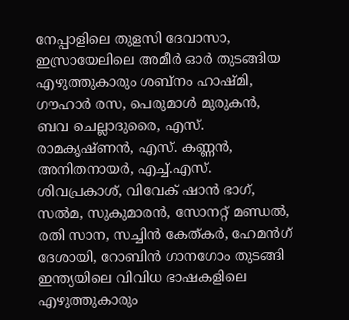നേപ്പാളിലെ തുളസി ദേവാസാ, ഇസ്രായേലിലെ അമീര്‍ ഓര്‍ തുടങ്ങിയ എഴുത്തുകാരും ശബ്നം ഹാഷ്മി, ഗൗഹാര്‍ രസ, പെരുമാള്‍ മുരുകന്‍, ബവ ചെല്ലാദുരൈ, എസ്. രാമകൃഷ്ണന്‍, എസ്. കണ്ണന്‍, അനിതനായര്‍, എച്ച്.എസ്. ശിവപ്രകാശ്, വിവേക് ഷാന്‍ ഭാഗ്, സല്‍മ, സുകുമാരന്‍, സോനറ്റ് മണ്ഡല്‍, രതി സാന, സച്ചിന്‍ കേത്കര്‍, ഹേമന്‍ഗ് ദേശായി, റോബിന്‍ ഗാനഗോം തുടങ്ങി ഇന്ത്യയിലെ വിവിധ ഭാഷകളിലെ എഴുത്തുകാരും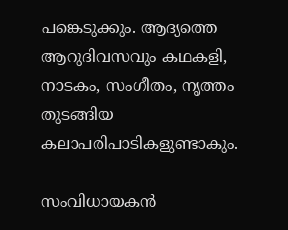പങ്കെടുക്കും. ആദ്യത്തെ ആറുദിവസവും കഥകളി, നാടകം, സംഗീതം, നൃത്തം തുടങ്ങിയ കലാപരിപാടികളുണ്ടാകും.

സംവിധായകൻ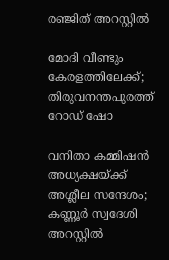രഞ്ജിത് അറസ്റ്റിൽ

മോദി വീണ്ടും കേരളത്തിലേക്ക്; തിരുവനന്തപുരത്ത് റോഡ് ഷോ

വനിതാ കമ്മിഷൻ അധ്യക്ഷയ്ക്ക് അശ്ലീല സന്ദേശം; കണ്ണൂർ സ്വദേശി അറസ്റ്റിൽ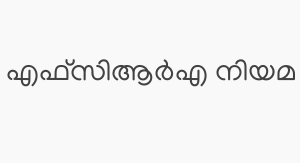എഫ്സിആര്‍എ നിയമ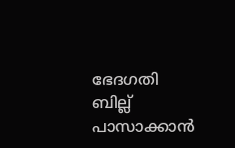ഭേദഗതി ബില്ല് പാസാക്കാന്‍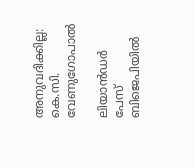അനുവദിക്കില്ല: കെ.സി. വേണുഗോപാല്‍

ലിയാൻഡർ പേസ് ബിജെപിയിൽ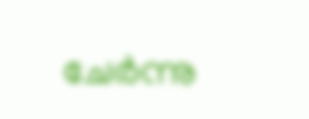ചേർന്നു